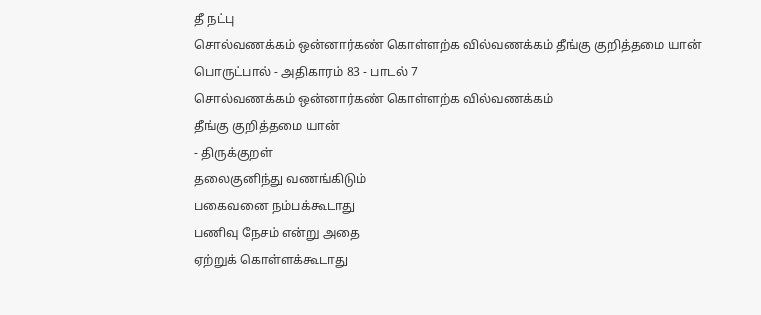தீ நட்பு
சொல்வணக்கம் ஒன்னார்கண் கொள்ளற்க வில்வணக்கம் தீங்கு குறித்தமை யான்
பொருட்பால் - அதிகாரம் 83 - பாடல் 7
சொல்வணக்கம் ஒன்னார்கண் கொள்ளற்க வில்வணக்கம்
தீங்கு குறித்தமை யான்
- திருக்குறள்
தலைகுனிந்து வணங்கிடும்
பகைவனை நம்பக்கூடாது
பணிவு நேசம் என்று அதை
ஏற்றுக் கொள்ளக்கூடாது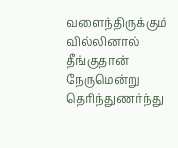வளைந்திருக்கும் வில்லினால்
தீங்குதான் நேருமென்று
தெரிந்துணர்ந்து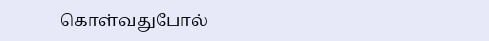கொள்வதுபோல்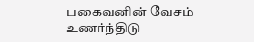பகைவனின் வேசம் உணர்ந்திடு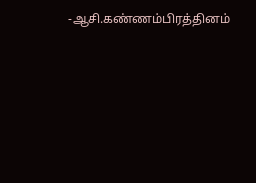-ஆசி.கண்ணம்பிரத்தினம்